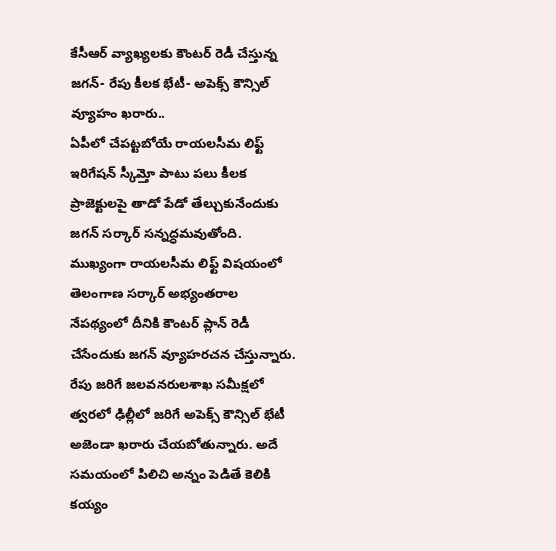కేసీఆర్ వ్యాఖ్యలకు కౌంటర్ రెడీ చేస్తున్న జగన్- రేపు కీలక భేటీ- అపెక్స్ కౌన్సిల్ వ్యూహం ఖరారు..
ఏపీలో చేపట్టబోయే రాయలసీమ లిఫ్ట్ ఇరిగేషన్ స్కీమ్తో పాటు పలు కీలక ప్రాజెక్టులపై తాడో పేడో తేల్చుకునేందుకు జగన్ సర్కార్ సన్నద్ధమవుతోంది. ముఖ్యంగా రాయలసీమ లిఫ్ట్ విషయంలో తెలంగాణ సర్కార్ అభ్యంతరాల నేపథ్యంలో దీనికి కౌంటర్ ప్లాన్ రెడీ చేసేందుకు జగన్ వ్యూహరచన చేస్తున్నారు. రేపు జరిగే జలవనరులశాఖ సమీక్షలో త్వరలో ఢిల్లీలో జరిగే అపెక్స్ కౌన్సిల్ భేటీ అజెండా ఖరారు చేయబోతున్నారు. అదే సమయంలో పిలిచి అన్నం పెడితే కెలికి కయ్యం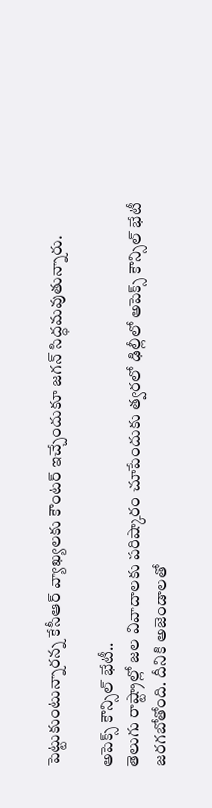పెట్టుకుంటున్నారన్న కేసీఆర్ వ్యాఖ్యలకు కౌంటర్ ఇచ్చేందుకూ జగన్ సిద్ధమవుతున్నారు.

అపెక్స్ కౌన్సిల్ భేటీ..
తెలుగు రాష్ట్రాల్లో జల వివాదాలకు పరిష్కారం చూపేందుకు త్వరలో ఢిల్లీలో అపెక్స్ కౌన్సిల్ భేటీ జరగబోతోంది. దీనికి అజెండాలతో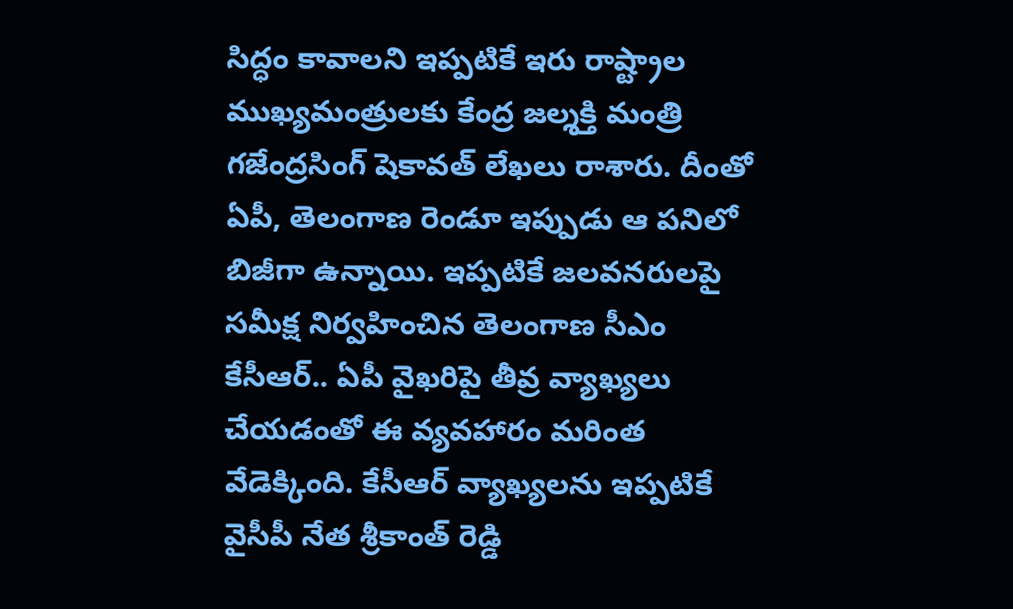సిద్ధం కావాలని ఇప్పటికే ఇరు రాష్ట్రాల ముఖ్యమంత్రులకు కేంద్ర జల్శక్తి మంత్రి గజేంద్రసింగ్ షెకావత్ లేఖలు రాశారు. దీంతో ఏపీ, తెలంగాణ రెండూ ఇప్పుడు ఆ పనిలో బిజీగా ఉన్నాయి. ఇప్పటికే జలవనరులపై సమీక్ష నిర్వహించిన తెలంగాణ సీఎం కేసీఆర్.. ఏపీ వైఖరిపై తీవ్ర వ్యాఖ్యలు చేయడంతో ఈ వ్యవహారం మరింత వేడెక్కింది. కేసీఆర్ వ్యాఖ్యలను ఇప్పటికే వైసీపీ నేత శ్రీకాంత్ రెడ్డి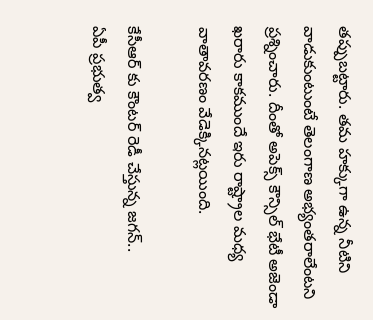తప్పుబట్టారు. తమ హక్కుగా ఉన్న నీటిని వాడుకుంటుంటే తెలంగాణ అభ్యంతరాలేంటని ప్రశ్నించారు. దీంతో అపెక్స్ కౌన్సిల్ భేటీ అజెండా ఖరారు కాకముందే ఇరు రాష్ట్రాల మధ్య వాతావరణం వేడెక్కినట్లయింది.

కేసీఆర్ కు కౌంటర్ రెడీ చేస్తున్న జగన్..
ఏపీ ప్రభుత్వ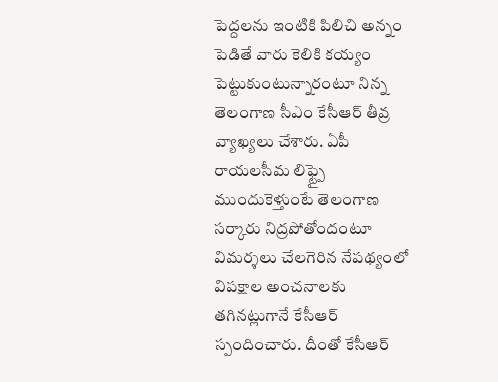పెద్దలను ఇంటికి పిలిచి అన్నం పెడితే వారు కెలికి కయ్యం పెట్టుకుంటున్నారంటూ నిన్న తెలంగాణ సీఎం కేసీఆర్ తీవ్ర వ్యాఖ్యలు చేశారు. ఏపీ రాయలసీమ లిఫ్ట్పై ముందుకెళ్తుంటే తెలంగాణ సర్కారు నిద్రపోతోందంటూ విమర్శలు చేలగెరిన నేపథ్యంలో విపక్షాల అంచనాలకు తగినట్లుగానే కేసీఆర్ స్పందించారు. దీంతో కేసీఆర్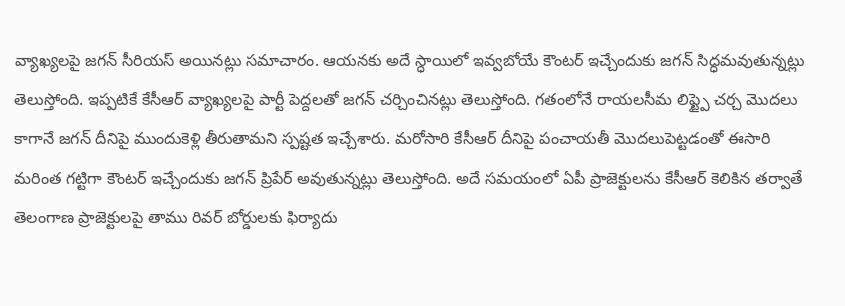వ్యాఖ్యలపై జగన్ సీరియస్ అయినట్లు సమాచారం. ఆయనకు అదే స్ధాయిలో ఇవ్వబోయే కౌంటర్ ఇచ్చేందుకు జగన్ సిద్ధమవుతున్నట్లు తెలుస్తోంది. ఇప్పటికే కేసీఆర్ వ్యాఖ్యలపై పార్టీ పెద్దలతో జగన్ చర్చించినట్లు తెలుస్తోంది. గతంలోనే రాయలసీమ లిఫ్ట్పై చర్చ మొదలు కాగానే జగన్ దీనిపై ముందుకెళ్లి తీరుతామని స్పష్టత ఇచ్చేశారు. మరోసారి కేసీఆర్ దీనిపై పంచాయతీ మొదలుపెట్టడంతో ఈసారి మరింత గట్టిగా కౌంటర్ ఇచ్చేందుకు జగన్ ప్రిపేర్ అవుతున్నట్లు తెలుస్తోంది. అదే సమయంలో ఏపీ ప్రాజెక్టులను కేసీఆర్ కెలికిన తర్వాతే తెలంగాణ ప్రాజెక్టులపై తాము రివర్ బోర్డులకు ఫిర్యాదు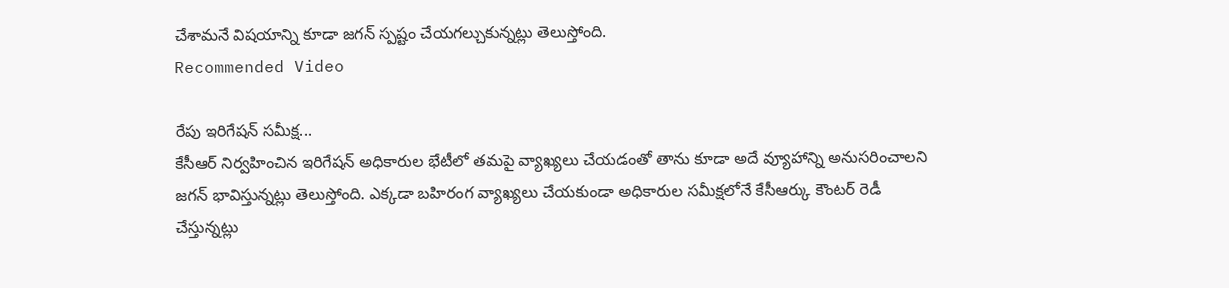చేశామనే విషయాన్ని కూడా జగన్ స్పష్టం చేయగల్చుకున్నట్లు తెలుస్తోంది.
Recommended Video

రేపు ఇరిగేషన్ సమీక్ష...
కేసీఆర్ నిర్వహించిన ఇరిగేషన్ అధికారుల భేటీలో తమపై వ్యాఖ్యలు చేయడంతో తాను కూడా అదే వ్యూహాన్ని అనుసరించాలని జగన్ భావిస్తున్నట్లు తెలుస్తోంది. ఎక్కడా బహిరంగ వ్యాఖ్యలు చేయకుండా అధికారుల సమీక్షలోనే కేసీఆర్కు కౌంటర్ రెడీ చేస్తున్నట్లు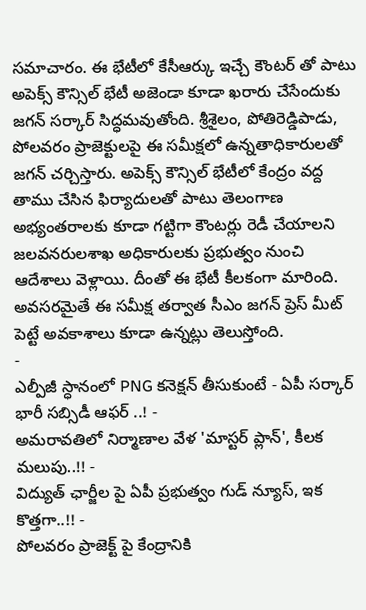సమాచారం. ఈ భేటీలో కేసీఆర్కు ఇచ్చే కౌంటర్ తో పాటు అపెక్స్ కౌన్సిల్ భేటీ అజెండా కూడా ఖరారు చేసేందుకు జగన్ సర్కార్ సిద్ధమవుతోంది. శ్రీశైలం, పోతిరెడ్డిపాడు, పోలవరం ప్రాజెక్టులపై ఈ సమీక్షలో ఉన్నతాధికారులతో జగన్ చర్చిస్తారు. అపెక్స్ కౌన్సిల్ భేటీలో కేంద్రం వద్ద తాము చేసిన ఫిర్యాదులతో పాటు తెలంగాణ అభ్యంతరాలకు కూడా గట్టిగా కౌంటర్లు రెడీ చేయాలని జలవనరులశాఖ అధికారులకు ప్రభుత్వం నుంచి ఆదేశాలు వెళ్లాయి. దీంతో ఈ భేటీ కీలకంగా మారింది. అవసరమైతే ఈ సమీక్ష తర్వాత సీఎం జగన్ ప్రెస్ మీట్ పెట్టే అవకాశాలు కూడా ఉన్నట్లు తెలుస్తోంది.
-
ఎల్పీజీ స్ధానంలో PNG కనెక్షన్ తీసుకుంటే - ఏపీ సర్కార్ భారీ సబ్సిడీ ఆఫర్ ..! -
అమరావతిలో నిర్మాణాల వేళ 'మాస్టర్ ప్లాన్', కీలక మలుపు..!! -
విద్యుత్ ఛార్జీల పై ఏపీ ప్రభుత్వం గుడ్ న్యూస్, ఇక కొత్తగా..!! -
పోలవరం ప్రాజెక్ట్ పై కేంద్రానికి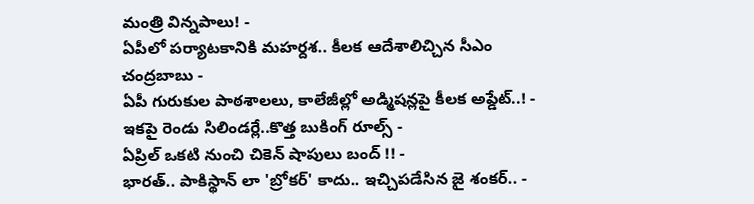మంత్రి విన్నపాలు! -
ఏపీలో పర్యాటకానికి మహర్దశ.. కీలక ఆదేశాలిచ్చిన సీఎం చంద్రబాబు -
ఏపీ గురుకుల పాఠశాలలు, కాలేజీల్లో అడ్మిషన్లపై కీలక అప్డేట్..! -
ఇకపై రెండు సిలిండర్లే..కొత్త బుకింగ్ రూల్స్ -
ఏప్రిల్ ఒకటి నుంచి చికెన్ షాపులు బంద్ !! -
భారత్.. పాకిస్థాన్ లా 'బ్రోకర్' కాదు.. ఇచ్చిపడేసిన జై శంకర్.. -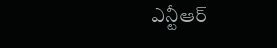ఎన్టీఆర్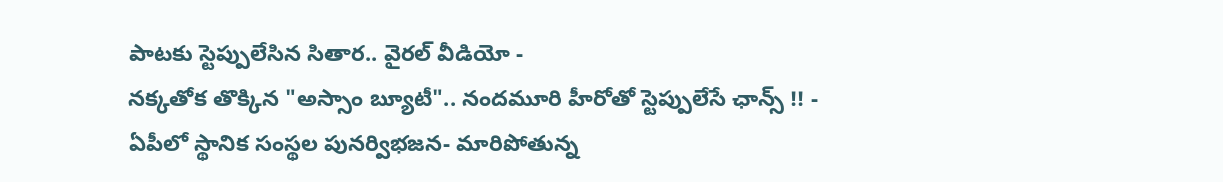పాటకు స్టెప్పులేసిన సితార.. వైరల్ వీడియో -
నక్కతోక తొక్కిన "అస్సాం బ్యూటీ".. నందమూరి హీరోతో స్టెప్పులేసే ఛాన్స్ !! -
ఏపీలో స్థానిక సంస్థల పునర్విభజన- మారిపోతున్న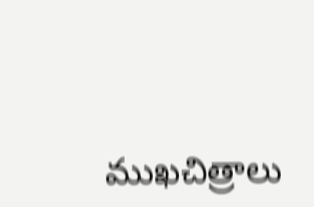ముఖచిత్రాలు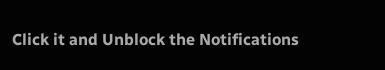Click it and Unblock the Notifications